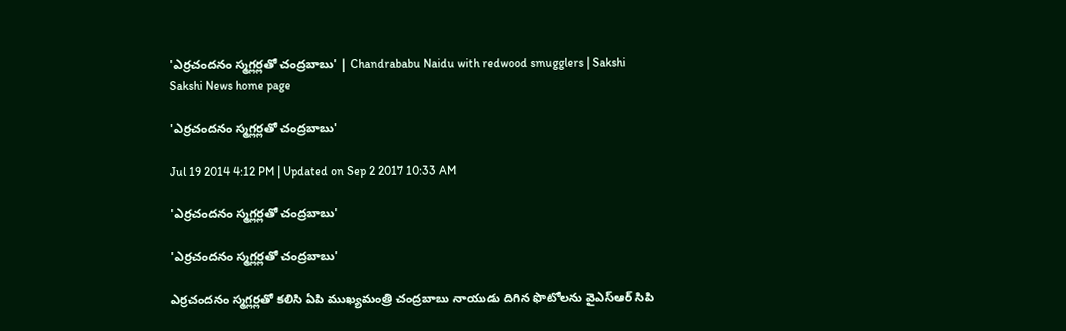'ఎర్రచందనం స్మగ్లర్లతో చంద్రబాబు' | Chandrababu Naidu with redwood smugglers | Sakshi
Sakshi News home page

'ఎర్రచందనం స్మగ్లర్లతో చంద్రబాబు'

Jul 19 2014 4:12 PM | Updated on Sep 2 2017 10:33 AM

'ఎర్రచందనం స్మగ్లర్లతో చంద్రబాబు'

'ఎర్రచందనం స్మగ్లర్లతో చంద్రబాబు'

ఎర్రచందనం స్మగ్లర్లతో కలిసి ఏపి ముఖ్యమంత్రి చంద్రబాబు నాయుడు దిగిన ఫొటోలను వైఎస్ఆర్ సిపి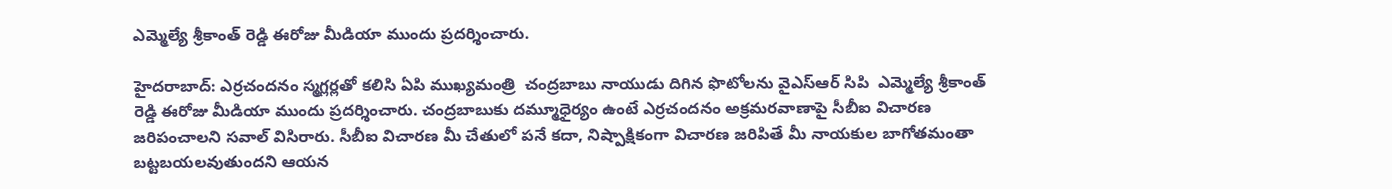ఎమ్మెల్యే శ్రీకాంత్‌ రెడ్డి ఈరోజు మీడియా ముందు ప్రదర్శించారు.

హైదరాబాద్: ఎర్రచందనం స్మగ్లర్లతో కలిసి ఏపి ముఖ్యమంత్రి  చంద్రబాబు నాయుడు దిగిన ఫొటోలను వైఎస్ఆర్ సిపి  ఎమ్మెల్యే శ్రీకాంత్‌ రెడ్డి ఈరోజు మీడియా ముందు ప్రదర్శించారు. చంద్రబాబుకు దమ్మూధైర్యం ఉంటే ఎర్రచందనం అక్రమరవాణాపై సీబీఐ విచారణ జరిపంచాలని సవాల్ విసిరారు. సీబీఐ విచారణ మీ చేతులో పనే కదా, నిష్పాక్షికంగా విచారణ జరిపితే మీ నాయకుల బాగోతమంతా బట్టబయలవుతుందని ఆయన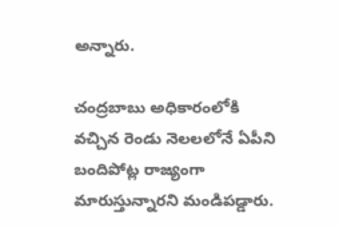అన్నారు.

చంద్రబాబు అధికారంలోకి వచ్చిన రెండు నెలలలోనే ఏపీని బందిపోట్ల రాజ్యంగా మారుస్తున్నారని మండిపడ్డారు.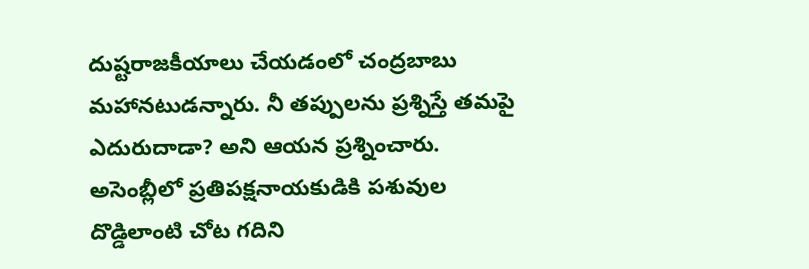దుష్టరాజకీయాలు చేయడంలో చంద్రబాబు మహానటుడన్నారు. నీ తప్పులను ప్రశ్నిస్తే తమపై ఎదురుదాడా? అని ఆయన ప్రశ్నించారు. అసెంబ్లీలో ప్రతిపక్షనాయకుడికి పశువుల దొడ్డిలాంటి చోట గదిని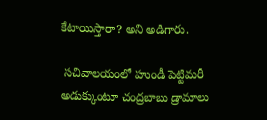కేటాయిస్తారా? అని అడిగారు.

 సచివాలయంలో హుండీ పెట్టిమరీ అడుక్కుంటూ చంద్రబాబు డ్రామాలు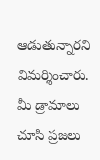ఆడుతున్నారని విమర్శించారు. మీ డ్రామాలు చూసి ప్రజలు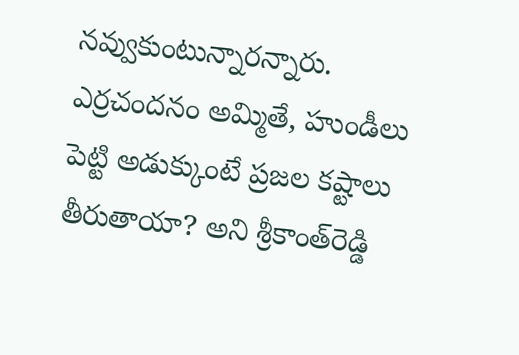నవ్వుకుంటున్నారన్నారు.  ఎర్రచందనం అమ్మితే, హుండీలు పెట్టి అడుక్కుంటే ప్రజల కష్టాలు తీరుతాయా? అని శ్రీకాంత్‌రెడ్డి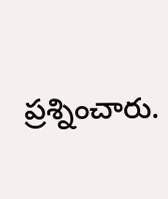ప్రశ్నించారు.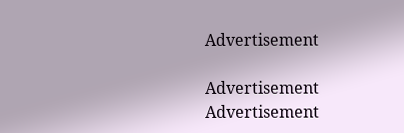Advertisement

Advertisement
Advertisement